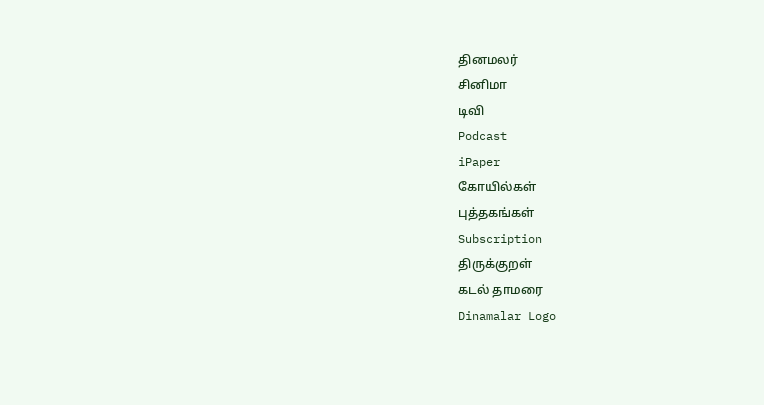தினமலர்
சினிமா
டிவி
Podcast
iPaper
கோயில்கள்
புத்தகங்கள்
Subscription
திருக்குறள்
கடல் தாமரை
Dinamalar Logo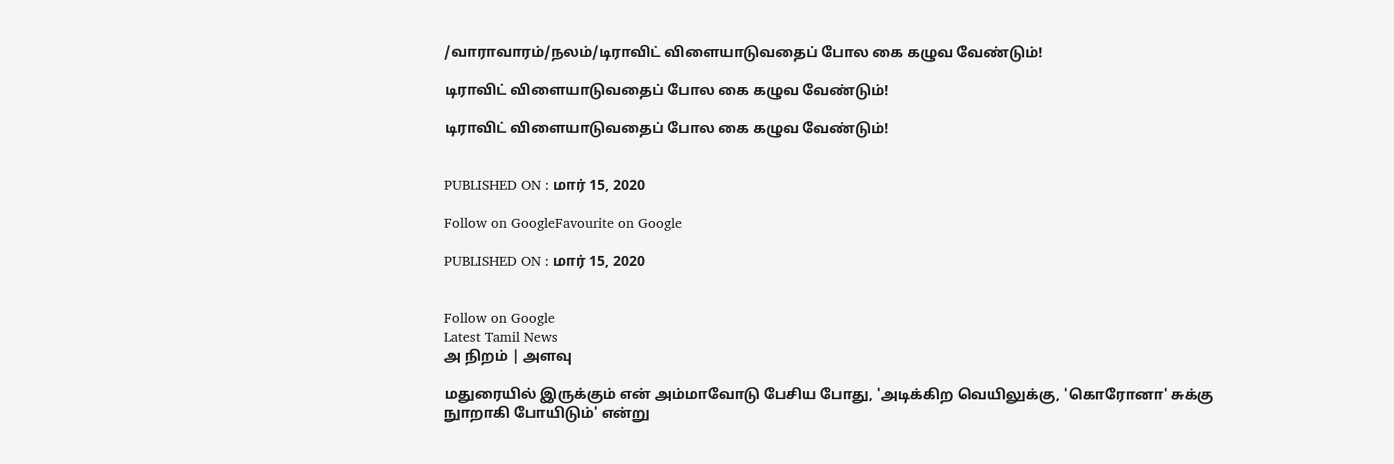/வாராவாரம்/நலம்/டிராவிட் விளையாடுவதைப் போல கை கழுவ வேண்டும்!

டிராவிட் விளையாடுவதைப் போல கை கழுவ வேண்டும்!

டிராவிட் விளையாடுவதைப் போல கை கழுவ வேண்டும்!


PUBLISHED ON : மார் 15, 2020

Follow on GoogleFavourite on Google

PUBLISHED ON : மார் 15, 2020


Follow on Google
Latest Tamil News
அ நிறம் | அளவு

மதுரையில் இருக்கும் என் அம்மாவோடு பேசிய போது, 'அடிக்கிற வெயிலுக்கு, 'கொரோனா' சுக்கு நுாறாகி போயிடும்' என்று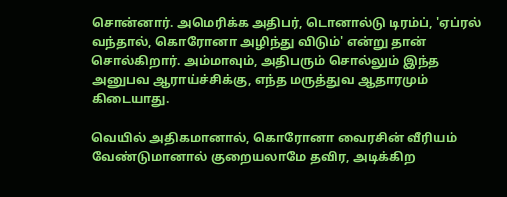சொன்னார். அமெரிக்க அதிபர், டொனால்டு டிரம்ப், 'ஏப்ரல் வந்தால், கொரோனா அழிந்து விடும்' என்று தான் சொல்கிறார். அம்மாவும், அதிபரும் சொல்லும் இந்த அனுபவ ஆராய்ச்சிக்கு, எந்த மருத்துவ ஆதாரமும் கிடையாது.

வெயில் அதிகமானால், கொரோனா வைரசின் வீரியம் வேண்டுமானால் குறையலாமே தவிர, அடிக்கிற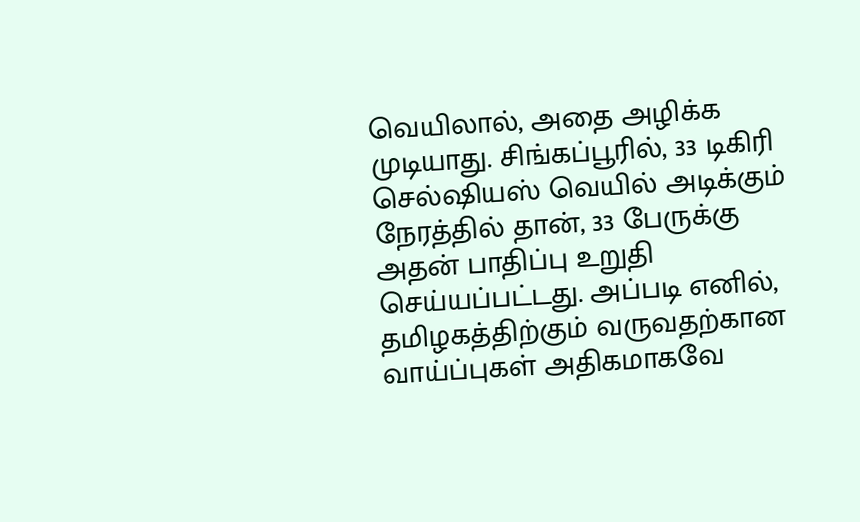வெயிலால், அதை அழிக்க முடியாது. சிங்கப்பூரில், 33 டிகிரி செல்ஷியஸ் வெயில் அடிக்கும் நேரத்தில் தான், 33 பேருக்கு அதன் பாதிப்பு உறுதி செய்யப்பட்டது. அப்படி எனில், தமிழகத்திற்கும் வருவதற்கான வாய்ப்புகள் அதிகமாகவே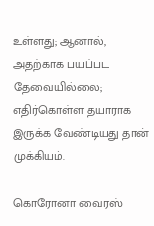உள்ளது; ஆனால், அதற்காக பயப்பட தேவையில்லை; எதிர்கொள்ள தயாராக இருக்க வேண்டியது தான் முக்கியம்.

கொரோனா வைரஸ்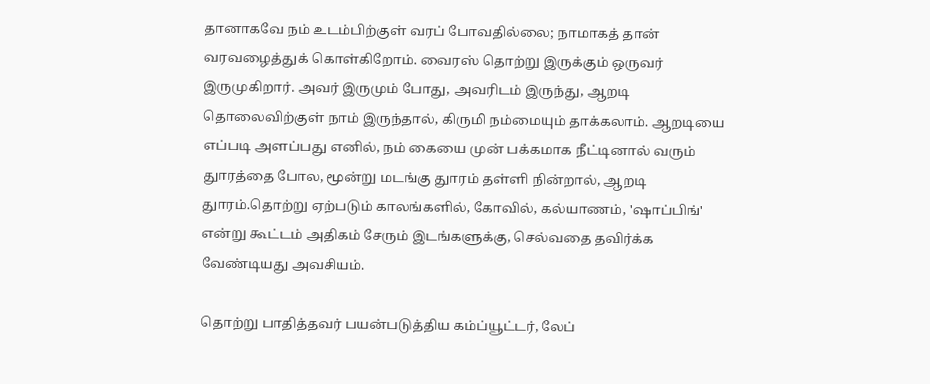தானாகவே நம் உடம்பிற்குள் வரப் போவதில்லை; நாமாகத் தான் வரவழைத்துக் கொள்கிறோம். வைரஸ் தொற்று இருக்கும் ஒருவர் இருமுகிறார். அவர் இருமும் போது, அவரிடம் இருந்து, ஆறடி தொலைவிற்குள் நாம் இருந்தால், கிருமி நம்மையும் தாக்கலாம். ஆறடியை எப்படி அளப்பது எனில், நம் கையை முன் பக்கமாக நீட்டினால் வரும் துாரத்தை போல, மூன்று மடங்கு துாரம் தள்ளி நின்றால், ஆறடி துாரம்.தொற்று ஏற்படும் காலங்களில், கோவில், கல்யாணம், 'ஷாப்பிங்' என்று கூட்டம் அதிகம் சேரும் இடங்களுக்கு, செல்வதை தவிர்க்க வேண்டியது அவசியம்.

தொற்று பாதித்தவர் பயன்படுத்திய கம்ப்யூட்டர், லேப்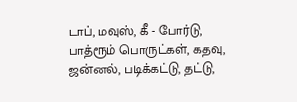டாப், மவுஸ், கீ - போர்டு, பாத்ரூம் பொருட்கள், கதவு, ஜன்னல், படிக்கட்டு, தட்டு,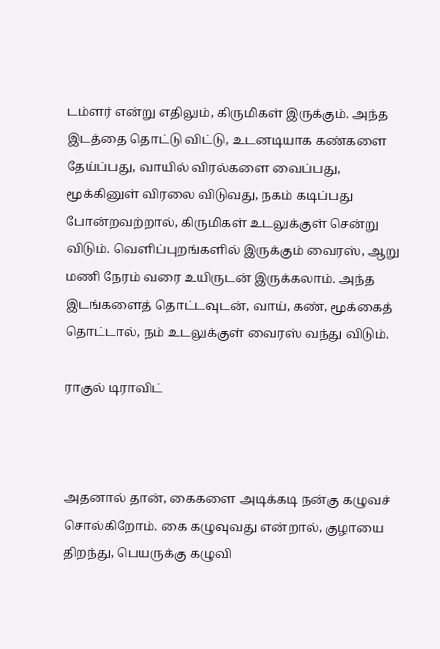டம்ளர் என்று எதிலும், கிருமிகள் இருக்கும். அந்த இடத்தை தொட்டு விட்டு, உடனடியாக கண்களை தேய்ப்பது, வாயில் விரல்களை வைப்பது, மூக்கினுள் விரலை விடுவது, நகம் கடிப்பது போன்றவற்றால், கிருமிகள் உடலுக்குள் சென்று விடும். வெளிப்புறங்களில் இருக்கும் வைரஸ், ஆறு மணி நேரம் வரை உயிருடன் இருக்கலாம். அந்த இடங்களைத் தொட்டவுடன், வாய், கண், மூக்கைத் தொட்டால், நம் உடலுக்குள் வைரஸ் வந்து விடும்.

ராகுல் டிராவிட்



அதனால் தான், கைகளை அடிக்கடி நன்கு கழுவச் சொல்கிறோம். கை கழுவுவது என்றால், குழாயை திறந்து, பெயருக்கு கழுவி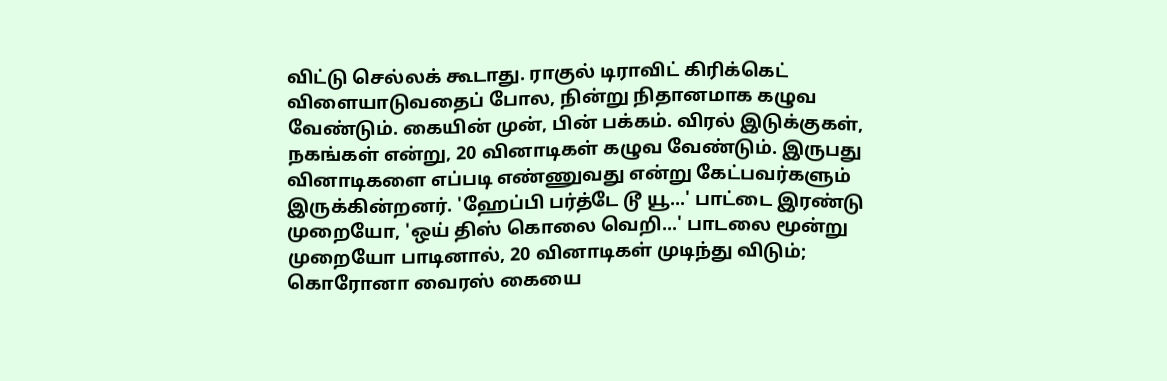விட்டு செல்லக் கூடாது. ராகுல் டிராவிட் கிரிக்கெட் விளையாடுவதைப் போல, நின்று நிதானமாக கழுவ வேண்டும். கையின் முன், பின் பக்கம். விரல் இடுக்குகள், நகங்கள் என்று, 20 வினாடிகள் கழுவ வேண்டும். இருபது வினாடிகளை எப்படி எண்ணுவது என்று கேட்பவர்களும் இருக்கின்றனர். 'ஹேப்பி பர்த்டே டூ யூ...' பாட்டை இரண்டு முறையோ, 'ஒய் திஸ் கொலை வெறி...' பாடலை மூன்று முறையோ பாடினால், 20 வினாடிகள் முடிந்து விடும்; கொரோனா வைரஸ் கையை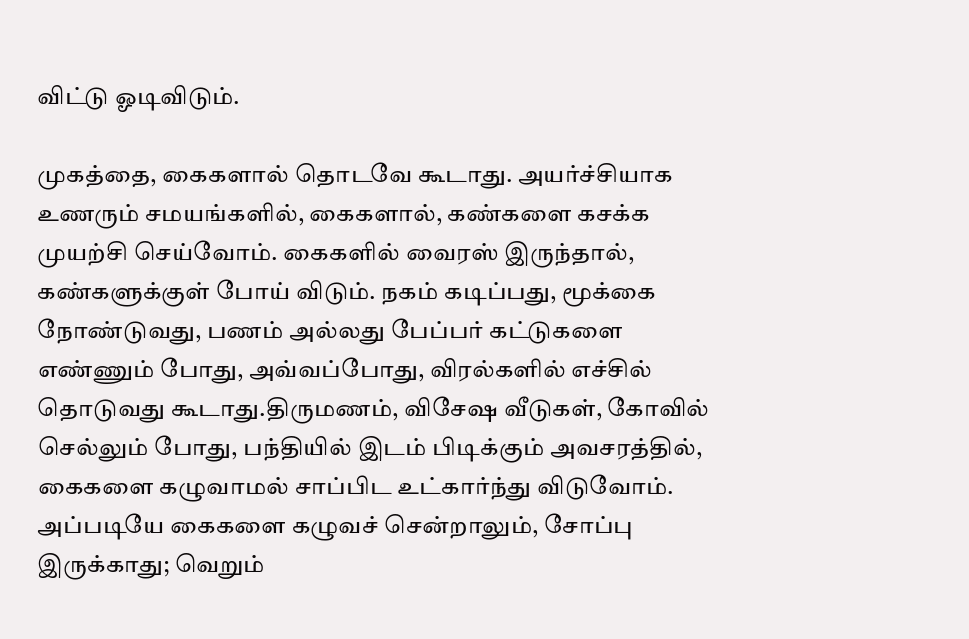விட்டு ஓடிவிடும்.

முகத்தை, கைகளால் தொடவே கூடாது. அயர்ச்சியாக உணரும் சமயங்களில், கைகளால், கண்களை கசக்க முயற்சி செய்வோம். கைகளில் வைரஸ் இருந்தால், கண்களுக்குள் போய் விடும். நகம் கடிப்பது, மூக்கை நோண்டுவது, பணம் அல்லது பேப்பர் கட்டுகளை எண்ணும் போது, அவ்வப்போது, விரல்களில் எச்சில் தொடுவது கூடாது.திருமணம், விசேஷ வீடுகள், கோவில் செல்லும் போது, பந்தியில் இடம் பிடிக்கும் அவசரத்தில், கைகளை கழுவாமல் சாப்பிட உட்கார்ந்து விடுவோம். அப்படியே கைகளை கழுவச் சென்றாலும், சோப்பு இருக்காது; வெறும்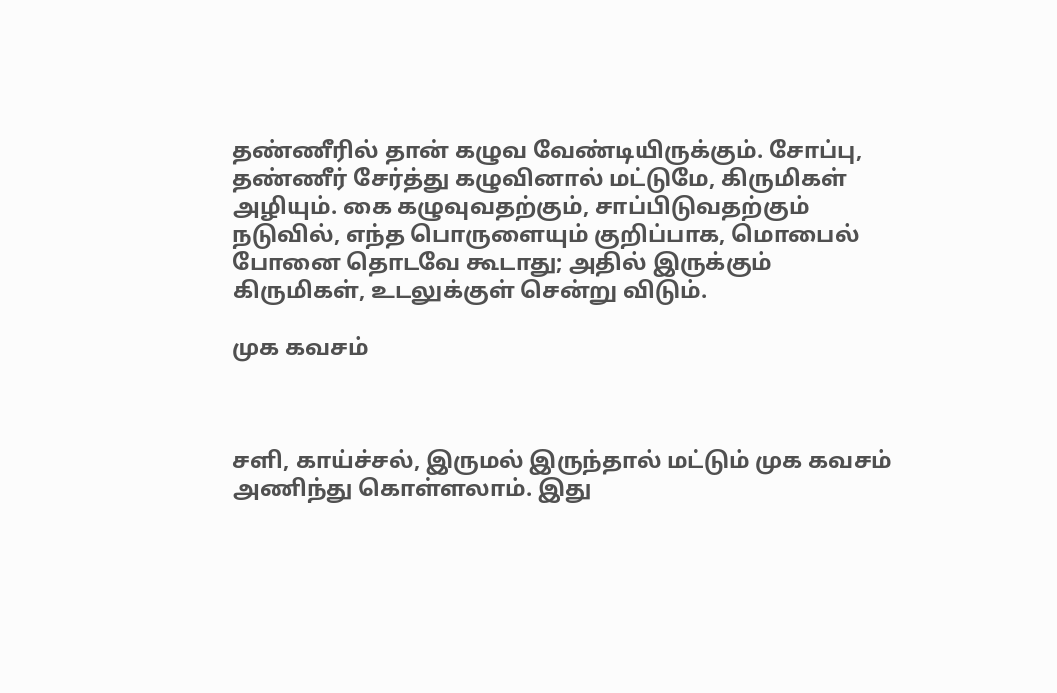தண்ணீரில் தான் கழுவ வேண்டியிருக்கும். சோப்பு, தண்ணீர் சேர்த்து கழுவினால் மட்டுமே, கிருமிகள் அழியும். கை கழுவுவதற்கும், சாப்பிடுவதற்கும் நடுவில், எந்த பொருளையும் குறிப்பாக, மொபைல் போனை தொடவே கூடாது; அதில் இருக்கும் கிருமிகள், உடலுக்குள் சென்று விடும்.

முக கவசம்



சளி, காய்ச்சல், இருமல் இருந்தால் மட்டும் முக கவசம் அணிந்து கொள்ளலாம். இது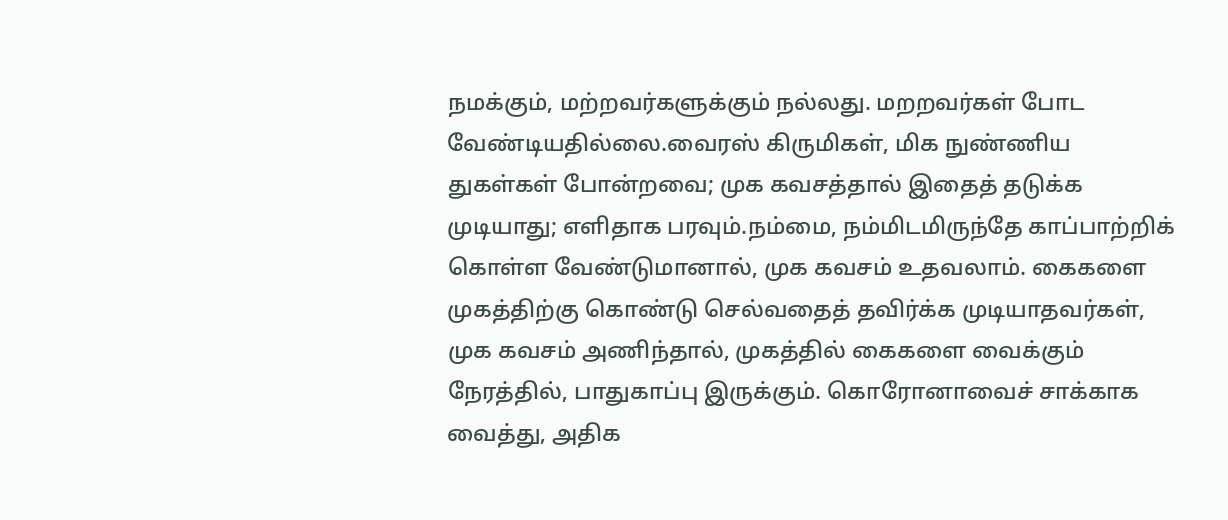நமக்கும், மற்றவர்களுக்கும் நல்லது. மறறவர்கள் போட வேண்டியதில்லை.வைரஸ் கிருமிகள், மிக நுண்ணிய துகள்கள் போன்றவை; முக கவசத்தால் இதைத் தடுக்க முடியாது; எளிதாக பரவும்.நம்மை, நம்மிடமிருந்தே காப்பாற்றிக் கொள்ள வேண்டுமானால், முக கவசம் உதவலாம். கைகளை முகத்திற்கு கொண்டு செல்வதைத் தவிர்க்க முடியாதவர்கள், முக கவசம் அணிந்தால், முகத்தில் கைகளை வைக்கும் நேரத்தில், பாதுகாப்பு இருக்கும். கொரோனாவைச் சாக்காக வைத்து, அதிக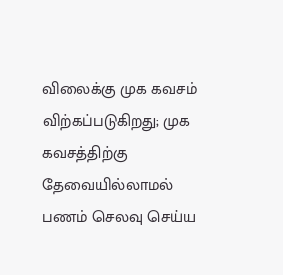விலைக்கு முக கவசம் விற்கப்படுகிறது; முக கவசத்திற்கு தேவையில்லாமல் பணம் செலவு செய்ய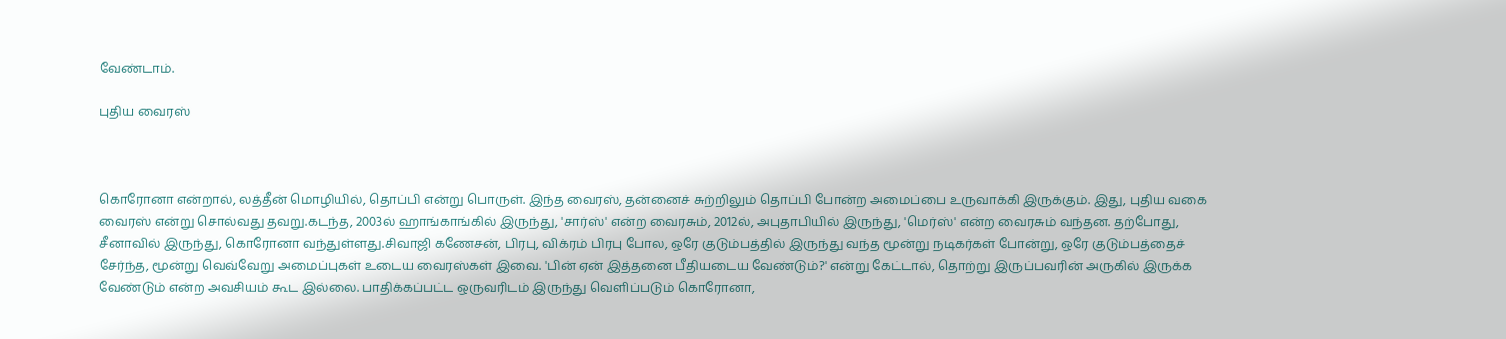வேண்டாம்.

புதிய வைரஸ்



கொரோனா என்றால், லத்தீன் மொழியில், தொப்பி என்று பொருள். இந்த வைரஸ், தன்னைச் சுற்றிலும் தொப்பி போன்ற அமைப்பை உருவாக்கி இருக்கும். இது, புதிய வகை வைரஸ் என்று சொல்வது தவறு.கடந்த, 2003ல் ஹாங்காங்கில் இருந்து, 'சார்ஸ்' என்ற வைரசும், 2012ல், அபுதாபியில் இருந்து, 'மெர்ஸ்' என்ற வைரசும் வந்தன. தற்போது, சீனாவில் இருந்து, கொரோனா வந்துள்ளது.சிவாஜி கணேசன், பிரபு, விக்ரம் பிரபு போல, ஒரே குடும்பத்தில் இருந்து வந்த மூன்று நடிகர்கள் போன்று, ஒரே குடும்பத்தைச் சேர்ந்த, மூன்று வெவ்வேறு அமைப்புகள் உடைய வைரஸ்கள் இவை. 'பின் ஏன் இத்தனை பீதியடைய வேண்டும்?' என்று கேட்டால், தொற்று இருப்பவரின் அருகில் இருக்க வேண்டும் என்ற அவசியம் கூட இல்லை. பாதிக்கப்பட்ட ஒருவரிடம் இருந்து வெளிப்படும் கொரோனா,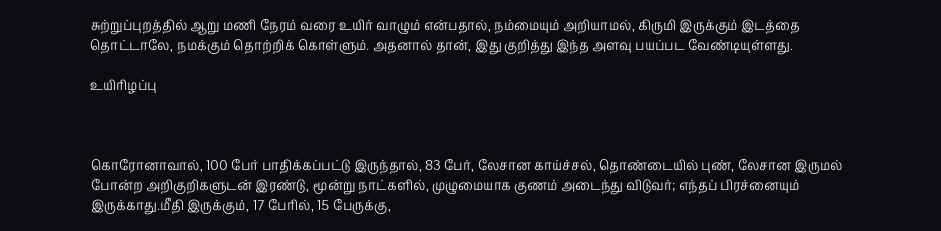சுற்றுப்புறத்தில் ஆறு மணி நேரம் வரை உயிர் வாழும் என்பதால், நம்மையும் அறியாமல், கிருமி இருக்கும் இடத்தை தொட்டாலே, நமக்கும் தொற்றிக் கொள்ளும். அதனால் தான், இது குறித்து இந்த அளவு பயப்பட வேண்டியுள்ளது.

உயிரிழப்பு



கொரோனாவால், 100 பேர் பாதிக்கப்பட்டு இருந்தால், 83 பேர், லேசான காய்ச்சல், தொண்டையில் புண், லேசான இருமல் போன்ற அறிகுறிகளுடன் இரண்டு, மூன்று நாட்களில், முழுமையாக குணம் அடைந்து விடுவர்; எந்தப் பிரச்னையும் இருக்காது.மீதி இருக்கும், 17 பேரில், 15 பேருக்கு,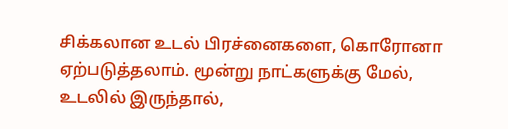சிக்கலான உடல் பிரச்னைகளை, கொரோனா ஏற்படுத்தலாம். மூன்று நாட்களுக்கு மேல், உடலில் இருந்தால்,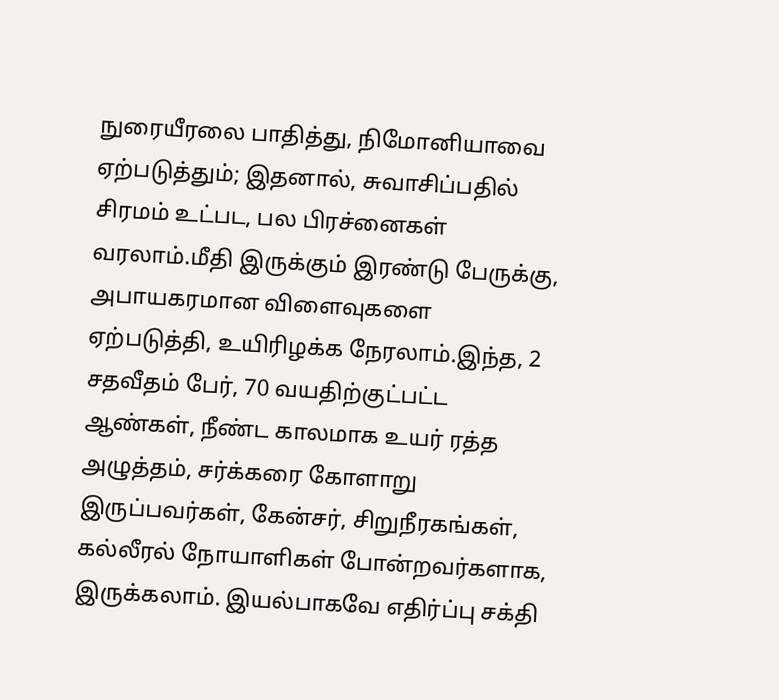நுரையீரலை பாதித்து, நிமோனியாவை ஏற்படுத்தும்; இதனால், சுவாசிப்பதில் சிரமம் உட்பட, பல பிரச்னைகள் வரலாம்.மீதி இருக்கும் இரண்டு பேருக்கு, அபாயகரமான விளைவுகளை ஏற்படுத்தி, உயிரிழக்க நேரலாம்.இந்த, 2 சதவீதம் பேர், 70 வயதிற்குட்பட்ட ஆண்கள், நீண்ட காலமாக உயர் ரத்த அழுத்தம், சர்க்கரை கோளாறு இருப்பவர்கள், கேன்சர், சிறுநீரகங்கள், கல்லீரல் நோயாளிகள் போன்றவர்களாக, இருக்கலாம். இயல்பாகவே எதிர்ப்பு சக்தி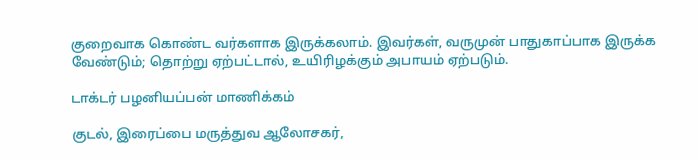குறைவாக கொண்ட வர்களாக இருக்கலாம். இவர்கள், வருமுன் பாதுகாப்பாக இருக்க வேண்டும்; தொற்று ஏற்பட்டால், உயிரிழக்கும் அபாயம் ஏற்படும்.

டாக்டர் பழனியப்பன் மாணிக்கம்

குடல், இரைப்பை மருத்துவ ஆலோசகர்,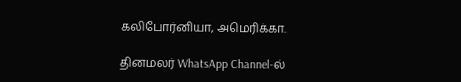கலிபோர்னியா, அமெரிக்கா.

தினமலர் WhatsApp Channel-ல்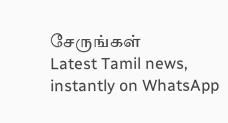சேருங்கள்
Latest Tamil news, instantly on WhatsApp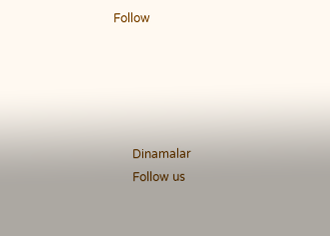Follow





      Dinamalar
      Follow us